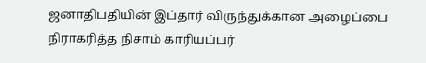ஜனாதிபதியின் இப்தார் விருந்துக்கான அழைப்பை நிராகரித்த நிசாம் காரியப்பர்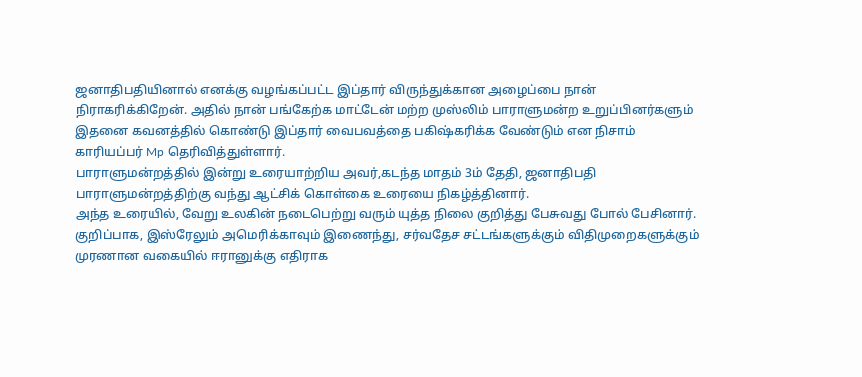ஜனாதிபதியினால் எனக்கு வழங்கப்பட்ட இப்தார் விருந்துக்கான அழைப்பை நான் நிராகரிக்கிறேன். அதில் நான் பங்கேற்க மாட்டேன் மற்ற முஸ்லிம் பாராளுமன்ற உறுப்பினர்களும் இதனை கவனத்தில் கொண்டு இப்தார் வைபவத்தை பகிஷ்கரிக்க வேண்டும் என நிசாம் காரியப்பர் Mp தெரிவித்துள்ளார்.
பாராளுமன்றத்தில் இன்று உரையாற்றிய அவர்,கடந்த மாதம் 3ம் தேதி, ஜனாதிபதி பாராளுமன்றத்திற்கு வந்து ஆட்சிக் கொள்கை உரையை நிகழ்த்தினார்.
அந்த உரையில், வேறு உலகின் நடைபெற்று வரும் யுத்த நிலை குறித்து பேசுவது போல் பேசினார். குறிப்பாக, இஸ்ரேலும் அமெரிக்காவும் இணைந்து, சர்வதேச சட்டங்களுக்கும் விதிமுறைகளுக்கும் முரணான வகையில் ஈரானுக்கு எதிராக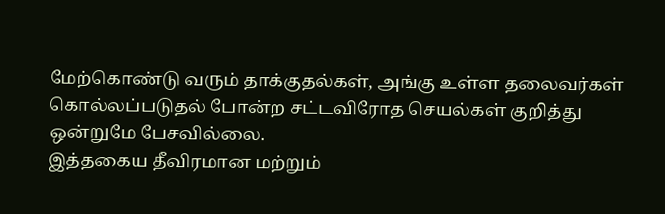மேற்கொண்டு வரும் தாக்குதல்கள், அங்கு உள்ள தலைவர்கள் கொல்லப்படுதல் போன்ற சட்டவிரோத செயல்கள் குறித்து ஒன்றுமே பேசவில்லை.
இத்தகைய தீவிரமான மற்றும்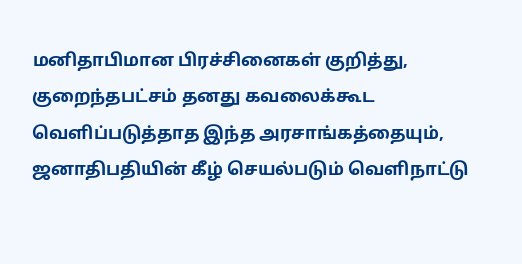மனிதாபிமான பிரச்சினைகள் குறித்து, குறைந்தபட்சம் தனது கவலைக்கூட வெளிப்படுத்தாத இந்த அரசாங்கத்தையும், ஜனாதிபதியின் கீழ் செயல்படும் வெளிநாட்டு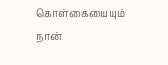கொள்கையையும் நான்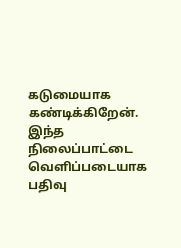கடுமையாக கண்டிக்கிறேன். இந்த நிலைப்பாட்டை வெளிப்படையாக பதிவு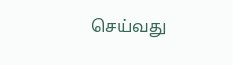செய்வது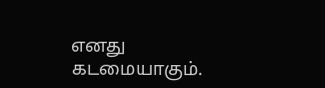எனது கடமையாகும்.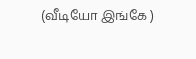(வீடியோ இங்கே )